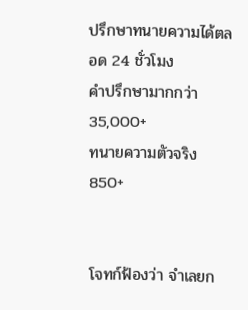ปรึกษาทนายความได้ตลอด 24 ชั่วโมง
คำปรึกษามากกว่า
35,000+
ทนายความตัวจริง
850+


โจทก์ฟ้องว่า จำเลยก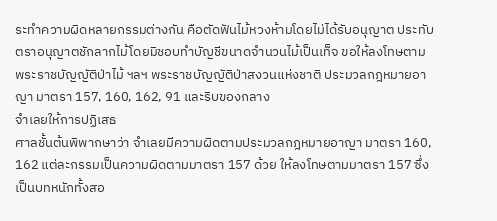ระทำความผิดหลายกรรมต่างกัน คือตัดฟันไม้หวงห้ามโดยไม่ได้รับอนุญาต ประทับตราอนุญาตชักลากไม้โดยมิชอบทำบัญชีขนาดจำนวนไม้เป็นเท็จ ขอให้ลงโทษตามพระราชบัญญัติป่าไม้ ฯลฯ พระราชบัญญัติป่าสงวนแห่งชาติ ประมวลกฎหมายอาญา มาตรา 157, 160, 162, 91 และริบของกลาง
จำเลยให้การปฏิเสธ
ศาลชั้นต้นพิพากษาว่า จำเลยมีความผิดตามประมวลกฎหมายอาญา มาตรา 160, 162 แต่ละกรรมเป็นความผิดตามมาตรา 157 ด้วย ให้ลงโทษตามมาตรา 157 ซึ่งเป็นบทหนักทั้งสอ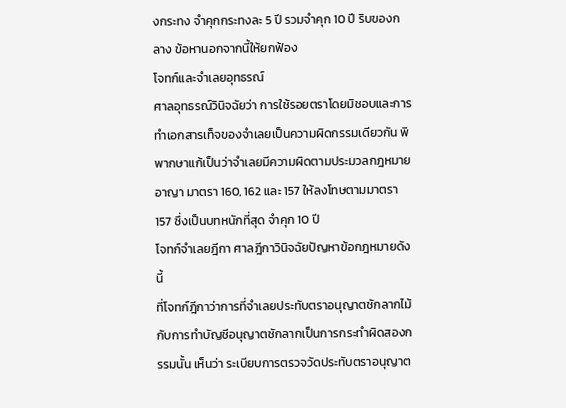งกระทง จำคุกกระทงละ 5 ปี รวมจำคุก 10 ปี ริบของกลาง ข้อหานอกจากนี้ให้ยกฟ้อง
โจทก์และจำเลยอุทธรณ์
ศาลอุทธรณ์วินิจฉัยว่า การใช้รอยตราโดยมิชอบและการทำเอกสารเท็จของจำเลยเป็นความผิดกรรมเดียวกัน พิพากษาแก้เป็นว่าจำเลยมีความผิดตามประมวลกฎหมายอาญา มาตรา 160, 162 และ 157 ให้ลงโทษตามมาตรา 157 ซึ่งเป็นบทหนักที่สุด จำคุก 10 ปี
โจทก์จำเลยฎีกา ศาลฎีกาวินิจฉัยปัญหาข้อกฎหมายดังนี้
ที่โจทก์ฎีกาว่าการที่จำเลยประทับตราอนุญาตชักลากไม้กับการทำบัญชีอนุญาตชักลากเป็นการกระทำผิดสองกรรมนั้น เห็นว่า ระเบียบการตรวจวัดประทับตราอนุญาต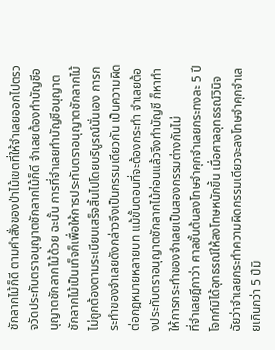ชักลากไม้ก็ดี ตามคำสั่งของป่าไม้เขตที่ให้จำเลยออกไปตรวจวัดประทับตราอนุญาตชักลากไม้ก็ดี จำเลยต้องทำบัญชีอนุญาตชักลากไม้ด้วย ฉะนั้น การที่จำเลยทำบัญชีอนุญาตชักลากไม้เป็นเท็จก็เพื่อให้การประทับตราอนุญาตชักลากไม้ไม่ถูกต้องตามระเบียบเสร็จสิ้นไปโดยบริบูรณ์นั่นเอง การกระทำของจำเลยดังกล่าวจึงเป็นกรรมเดียวกัน เป็นความผิดต่อกฎหมายหลายบท แม้ขั้นตอนที่จะต้องกระทำ จำเลยต้องประทับตราอนุญาตชักลากไม้ก่อนแล้วจึงทำบัญชี ก็หาทำให้การกระทำของจำเลยเป็นสองกรรมต่างกันไม่
ที่จำเลยฎีกาว่า ศาลชั้นต้นลงโทษจำคุกจำเลยกระทงละ 5 ปี โจทก์มิได้อุทธรณ์ให้ลงโทษหนักขึ้น เมื่อศาลอุทธรณ์วินิจฉัยว่าจำเลยกระทำความผิดกรรมเดียวจะลงโทษจำคุกจำเลยเกินกว่า 5 ปีมิ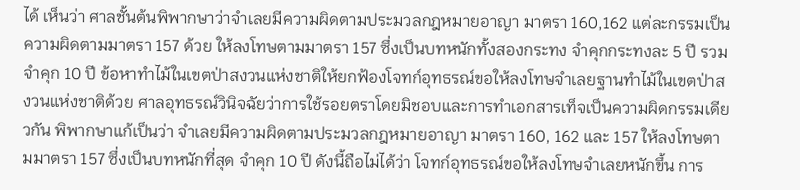ได้ เห็นว่า ศาลชั้นต้นพิพากษาว่าจำเลยมีความผิดตามประมวลกฎหมายอาญา มาตรา 160,162 แต่ละกรรมเป็นความผิดตามมาตรา 157 ด้วย ให้ลงโทษตามมาตรา 157 ซึ่งเป็นบทหนักทั้งสองกระทง จำคุกกระทงละ 5 ปี รวมจำคุก 10 ปี ข้อหาทำไม้ในเขตป่าสงวนแห่งชาติให้ยกฟ้องโจทก์อุทธรณ์ขอให้ลงโทษจำเลยฐานทำไม้ในเขตป่าสงวนแห่งชาติด้วย ศาลอุทธรณ์วินิจฉัยว่าการใช้รอยตราโดยมิชอบและการทำเอกสารเท็จเป็นความผิดกรรมเดียวกัน พิพากษาแก้เป็นว่า จำเลยมีความผิดตามประมวลกฎหมายอาญา มาตรา 160, 162 และ 157 ให้ลงโทษตามมาตรา 157 ซึ่งเป็นบทหนักที่สุด จำคุก 10 ปี ดังนี้ถือไม่ได้ว่า โจทก์อุทธรณ์ขอให้ลงโทษจำเลยหนักขึ้น การ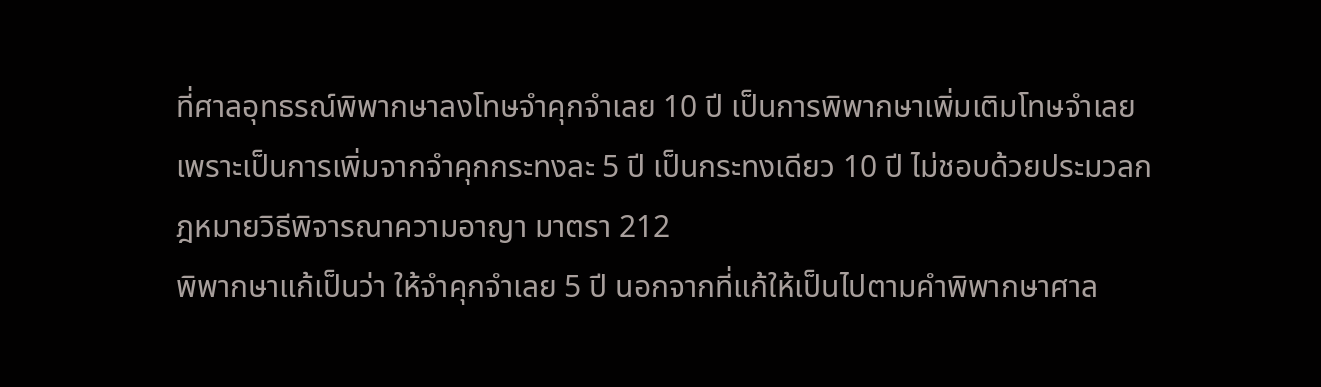ที่ศาลอุทธรณ์พิพากษาลงโทษจำคุกจำเลย 10 ปี เป็นการพิพากษาเพิ่มเติมโทษจำเลย เพราะเป็นการเพิ่มจากจำคุกกระทงละ 5 ปี เป็นกระทงเดียว 10 ปี ไม่ชอบด้วยประมวลกฎหมายวิธีพิจารณาความอาญา มาตรา 212
พิพากษาแก้เป็นว่า ให้จำคุกจำเลย 5 ปี นอกจากที่แก้ให้เป็นไปตามคำพิพากษาศาล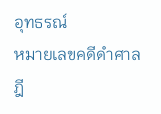อุทธรณ์
หมายเลขคดีดำศาลฎี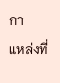กา
แหล่งที่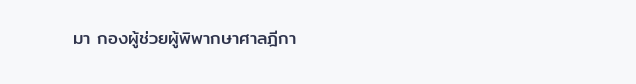มา กองผู้ช่วยผู้พิพากษาศาลฎีกา